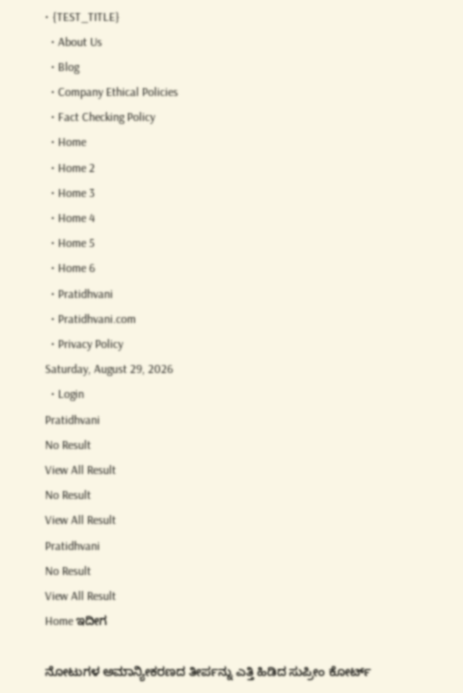• {TEST_TITLE}
  • About Us
  • Blog
  • Company Ethical Policies
  • Fact Checking Policy
  • Home
  • Home 2
  • Home 3
  • Home 4
  • Home 5
  • Home 6
  • Pratidhvani
  • Pratidhvani.com
  • Privacy Policy
Saturday, August 29, 2026
  • Login
Pratidhvani
No Result
View All Result
No Result
View All Result
Pratidhvani
No Result
View All Result
Home ಇದೀಗ

ನೋಟುಗಳ ಅಮಾನ್ಯೀಕರಣದ ತೀರ್ಪನ್ನು ಎತ್ತಿ ಹಿಡಿದ ಸುಪ್ರೀಂ ಕೋರ್ಟ್‌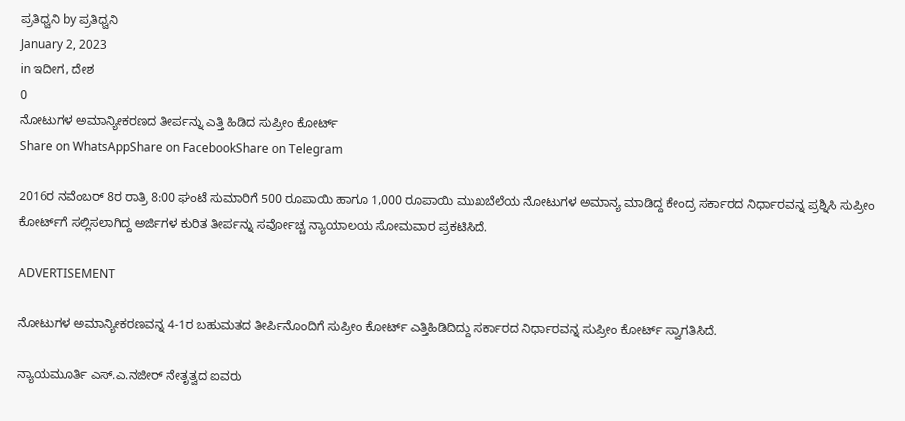ಪ್ರತಿಧ್ವನಿ by ಪ್ರತಿಧ್ವನಿ
January 2, 2023
in ಇದೀಗ, ದೇಶ
0
ನೋಟುಗಳ ಅಮಾನ್ಯೀಕರಣದ ತೀರ್ಪನ್ನು ಎತ್ತಿ ಹಿಡಿದ ಸುಪ್ರೀಂ ಕೋರ್ಟ್‌
Share on WhatsAppShare on FacebookShare on Telegram

2016ರ ನವೆಂಬರ್‌ 8ರ ರಾತ್ರಿ 8:00 ಘಂಟೆ ಸುಮಾರಿಗೆ 500 ರೂಪಾಯಿ ಹಾಗೂ 1,000 ರೂಪಾಯಿ ಮುಖಬೆಲೆಯ ನೋಟುಗಳ ಅಮಾನ್ಯ ಮಾಡಿದ್ದ ಕೇಂದ್ರ ಸರ್ಕಾರದ ನಿರ್ಧಾರವನ್ನ ಪ್ರಶ್ನಿಸಿ ಸುಪ್ರೀಂ ಕೋರ್ಟ್‌ಗೆ ಸಲ್ಲಿಸಲಾಗಿದ್ದ ಅರ್ಜಿಗಳ ಕುರಿತ ತೀರ್ಪನ್ನು ಸರ್ವೋಚ್ಚ ನ್ಯಾಯಾಲಯ ಸೋಮವಾರ ಪ್ರಕಟಿಸಿದೆ.

ADVERTISEMENT

ನೋಟುಗಳ ಅಮಾನ್ಯೀಕರಣವನ್ನ 4-1ರ ಬಹುಮತದ ತೀರ್ಪಿನೊಂದಿಗೆ ಸುಪ್ರೀಂ ಕೋರ್ಟ್‌ ಎತ್ತಿಹಿಡಿದಿದ್ದು ಸರ್ಕಾರದ ನಿರ್ಧಾರವನ್ನ ಸುಪ್ರೀಂ ಕೋರ್ಟ್‌ ಸ್ವಾಗತಿಸಿದೆ.

ನ್ಯಾಯಮೂರ್ತಿ ಎಸ್‌.ಎ.ನಜೀರ್‌ ನೇತೃತ್ವದ ಐವರು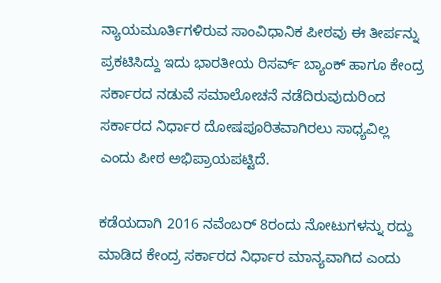ನ್ಯಾಯಮೂರ್ತಿಗಳಿರುವ ಸಾಂವಿಧಾನಿಕ ಪೀಠವು ಈ ತೀರ್ಪನ್ನು ಪ್ರಕಟಿಸಿದ್ದು ಇದು ಭಾರತೀಯ ರಿಸರ್ವ್‌ ಬ್ಯಾಂಕ್‌ ಹಾಗೂ ಕೇಂದ್ರ ಸರ್ಕಾರದ ನಡುವೆ ಸಮಾಲೋಚನೆ ನಡೆದಿರುವುದುರಿಂದ ಸರ್ಕಾರದ ನಿರ್ಧಾರ ದೋಷಪೂರಿತವಾಗಿರಲು ಸಾಧ್ಯವಿಲ್ಲ ಎಂದು ಪೀಠ ಅಭಿಪ್ರಾಯಪಟ್ಟಿದೆ.

ಕಡೆಯದಾಗಿ 2016 ನವೆಂಬರ್‌ 8ರಂದು ನೋಟುಗಳನ್ನು ರದ್ದು ಮಾಡಿದ ಕೇಂದ್ರ ಸರ್ಕಾರದ ನಿರ್ಧಾರ ಮಾನ್ಯವಾಗಿದ ಎಂದು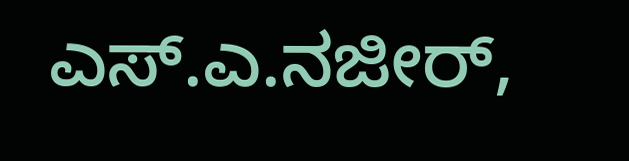ಎಸ್‌.ಎ.ನಜೀರ್‌,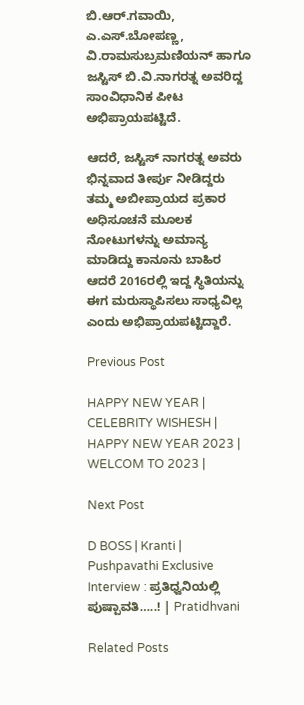ಬಿ.ಆರ್‌.ಗವಾಯಿ, ಎ.ಎಸ್‌.ಬೋಪಣ್ಣ, ವಿ.ರಾಮಸುಬ್ರಮಣಿಯನ್‌ ಹಾಗೂ ಜಸ್ಟಿಸ್‌ ಬಿ.ವಿ.ನಾಗರತ್ನ ಅವರಿದ್ದ ಸಾಂವಿಧಾನಿಕ ಪೀಟ ಅಭಿಪ್ರಾಯಪಟ್ಟಿದೆ.

ಆದರೆ, ಜಸ್ಟಿಸ್‌ ನಾಗರತ್ನ ಅವರು ಭಿನ್ನವಾದ ತೀರ್ಪು ನೀಡಿದ್ದರು ತಮ್ಮ ಅಬೀಪ್ರಾಯದ ಪ್ರಕಾರ ಅಧಿಸೂಚನೆ ಮೂಲಕ ನೋಟುಗಳನ್ನು ಅಮಾನ್ಯ ಮಾಡಿದ್ದು ಕಾನೂನು ಬಾಹಿರ ಆದರೆ 2016ರಲ್ಲಿ ಇದ್ದ ಸ್ಥಿತಿಯನ್ನು ಈಗ ಮರುಸ್ಥಾಪಿಸಲು ಸಾಧ್ಯವಿಲ್ಲ ಎಂದು ಅಭಿಪ್ರಾಯಪಟ್ಟಿದ್ದಾರೆ.

Previous Post

HAPPY NEW YEAR | CELEBRITY WISHESH | HAPPY NEW YEAR 2023 | WELCOM TO 2023 |

Next Post

D BOSS | Kranti | Pushpavathi Exclusive Interview : ಪ್ರತಿಧ್ವನಿಯಲ್ಲಿ ಪುಷ್ಪಾವತಿ…..! | Pratidhvani

Related Posts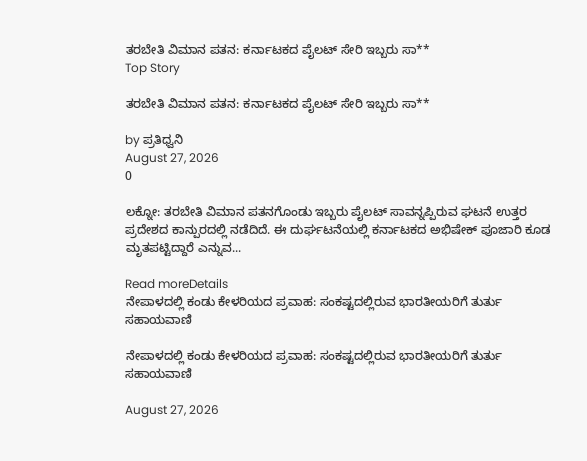ತರಬೇತಿ ವಿಮಾನ ಪತನ: ಕರ್ನಾಟಕದ ಪೈಲಟ್ ಸೇರಿ ಇಬ್ಬರು ಸಾ**
Top Story

ತರಬೇತಿ ವಿಮಾನ ಪತನ: ಕರ್ನಾಟಕದ ಪೈಲಟ್ ಸೇರಿ ಇಬ್ಬರು ಸಾ**

by ಪ್ರತಿಧ್ವನಿ
August 27, 2026
0

ಲಕ್ನೋ: ತರಬೇತಿ ವಿಮಾನ ಪತನಗೊಂಡು ಇಬ್ಬರು ಪೈಲಟ್ ಸಾವನ್ನಪ್ಪಿರುವ ಘಟನೆ ಉತ್ತರ ಪ್ರದೇಶದ ಕಾನ್ಪುರದಲ್ಲಿ ನಡೆದಿದೆ. ಈ ದುರ್ಘಟನೆಯಲ್ಲಿ ಕರ್ನಾಟಕದ ಅಭಿಷೇಕ್ ಪೂಜಾರಿ ಕೂಡ ಮೃತಪಟ್ಟಿದ್ದಾರೆ ಎನ್ನುವ...

Read moreDetails
ನೇಪಾಳದಲ್ಲಿ ಕಂಡು ಕೇಳರಿಯದ ಪ್ರವಾಹ: ಸಂಕಷ್ಟದಲ್ಲಿರುವ ಭಾರತೀಯರಿಗೆ ತುರ್ತು ಸಹಾಯವಾಣಿ

ನೇಪಾಳದಲ್ಲಿ ಕಂಡು ಕೇಳರಿಯದ ಪ್ರವಾಹ: ಸಂಕಷ್ಟದಲ್ಲಿರುವ ಭಾರತೀಯರಿಗೆ ತುರ್ತು ಸಹಾಯವಾಣಿ

August 27, 2026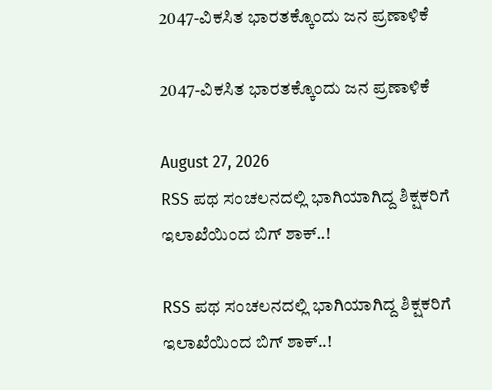2047-ವಿಕಸಿತ ಭಾರತಕ್ಕೊಂದು ಜನ ಪ್ರಣಾಳಿಕೆ

2047-ವಿಕಸಿತ ಭಾರತಕ್ಕೊಂದು ಜನ ಪ್ರಣಾಳಿಕೆ

August 27, 2026
RSS ಪಥ ಸಂಚಲನದಲ್ಲಿ ಭಾಗಿಯಾಗಿದ್ದ ಶಿಕ್ಷಕರಿಗೆ ಇಲಾಖೆಯಿಂದ ಬಿಗ್‌ ಶಾಕ್..!

RSS ಪಥ ಸಂಚಲನದಲ್ಲಿ ಭಾಗಿಯಾಗಿದ್ದ ಶಿಕ್ಷಕರಿಗೆ ಇಲಾಖೆಯಿಂದ ಬಿಗ್‌ ಶಾಕ್..!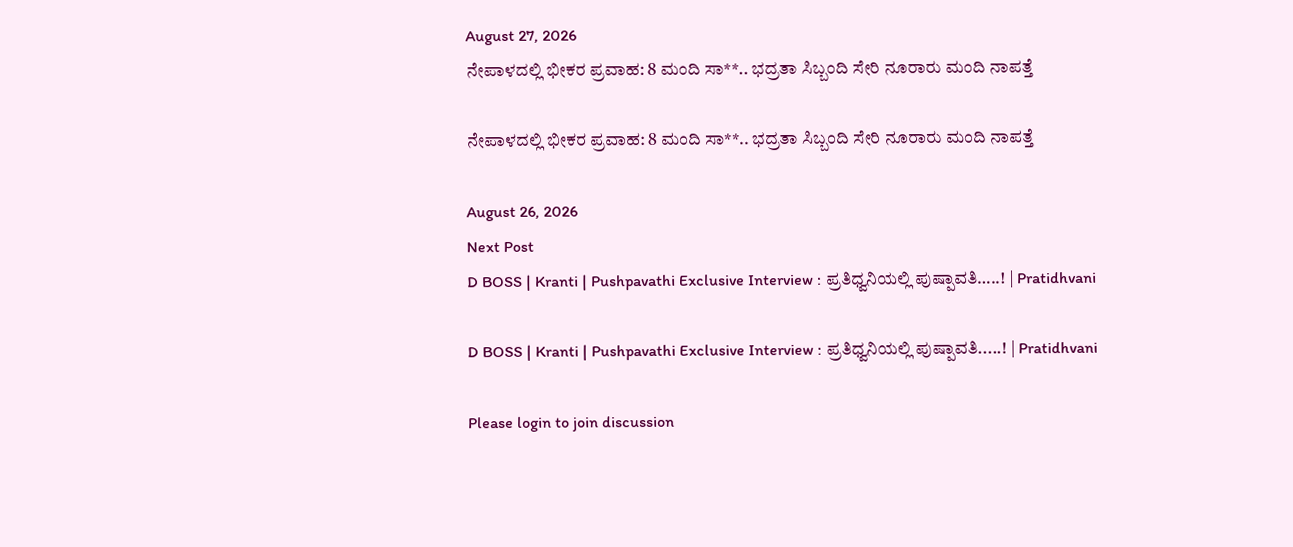August 27, 2026
ನೇಪಾಳದಲ್ಲಿ ಭೀಕರ ಪ್ರವಾಹ: 8 ಮಂದಿ ಸಾ**.. ಭದ್ರತಾ ಸಿಬ್ಬಂದಿ ಸೇರಿ ನೂರಾರು ಮಂದಿ ನಾಪತ್ತೆ

ನೇಪಾಳದಲ್ಲಿ ಭೀಕರ ಪ್ರವಾಹ: 8 ಮಂದಿ ಸಾ**.. ಭದ್ರತಾ ಸಿಬ್ಬಂದಿ ಸೇರಿ ನೂರಾರು ಮಂದಿ ನಾಪತ್ತೆ

August 26, 2026
Next Post
D BOSS | Kranti | Pushpavathi Exclusive Interview : ಪ್ರತಿಧ್ವನಿಯಲ್ಲಿ ಪುಷ್ಪಾವತಿ…..! | Pratidhvani

D BOSS | Kranti | Pushpavathi Exclusive Interview : ಪ್ರತಿಧ್ವನಿಯಲ್ಲಿ ಪುಷ್ಪಾವತಿ.....! | Pratidhvani

Please login to join discussion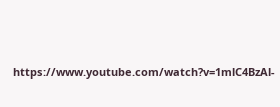https://www.youtube.com/watch?v=1mlC4BzAl-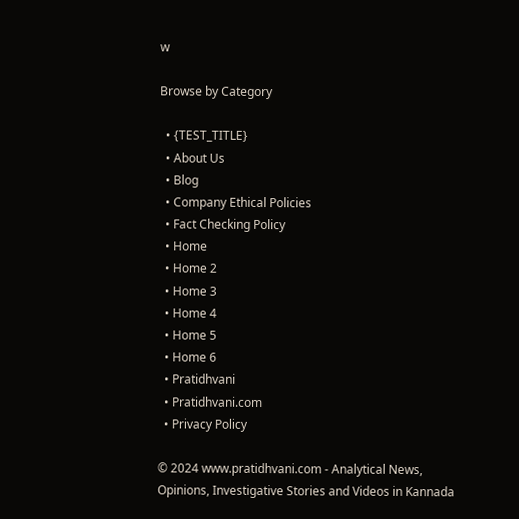w

Browse by Category

  • {TEST_TITLE}
  • About Us
  • Blog
  • Company Ethical Policies
  • Fact Checking Policy
  • Home
  • Home 2
  • Home 3
  • Home 4
  • Home 5
  • Home 6
  • Pratidhvani
  • Pratidhvani.com
  • Privacy Policy

© 2024 www.pratidhvani.com - Analytical News, Opinions, Investigative Stories and Videos in Kannada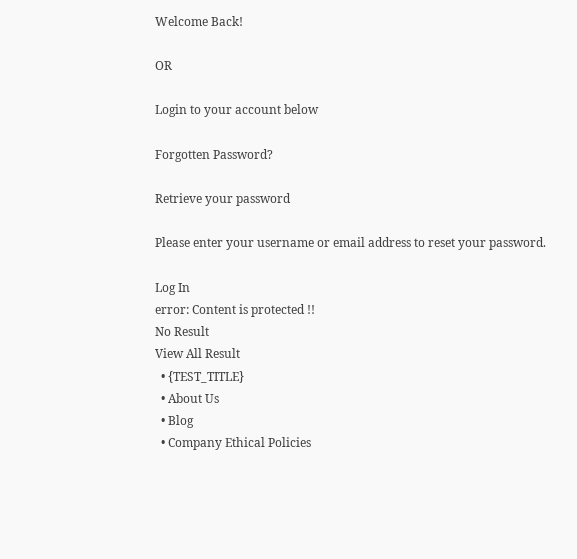Welcome Back!

OR

Login to your account below

Forgotten Password?

Retrieve your password

Please enter your username or email address to reset your password.

Log In
error: Content is protected !!
No Result
View All Result
  • {TEST_TITLE}
  • About Us
  • Blog
  • Company Ethical Policies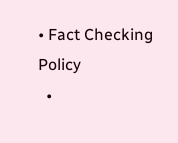• Fact Checking Policy
  •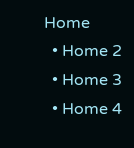Home
  • Home 2
  • Home 3
  • Home 4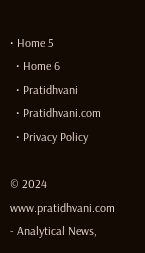• Home 5
  • Home 6
  • Pratidhvani
  • Pratidhvani.com
  • Privacy Policy

© 2024 www.pratidhvani.com - Analytical News,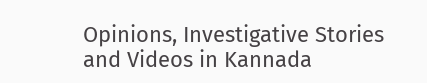Opinions, Investigative Stories and Videos in Kannada